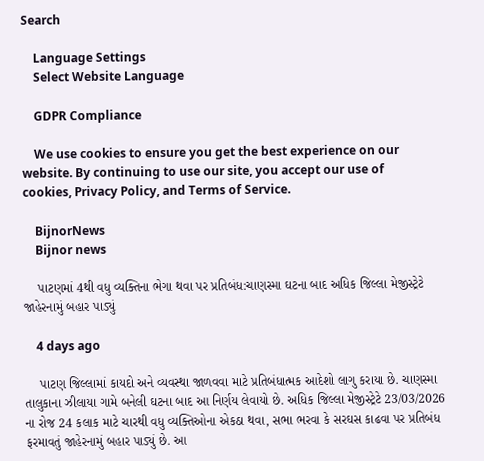Search

    Language Settings
    Select Website Language

    GDPR Compliance

    We use cookies to ensure you get the best experience on our website. By continuing to use our site, you accept our use of cookies, Privacy Policy, and Terms of Service.

    BijnorNews
    Bijnor news

    પાટણમાં 4થી વધુ વ્યક્તિના ભેગા થવા પર પ્રતિબંધ:ચાણસ્મા ઘટના બાદ અધિક જિલ્લા મેજીસ્ટ્રેટે જાહેરનામું બહાર પાડ્યું

    4 days ago

    પાટણ જિલ્લામાં કાયદો અને વ્યવસ્થા જાળવવા માટે પ્રતિબંધાત્મક આદેશો લાગુ કરાયા છે. ચાણસ્મા તાલુકાના ઝીલાયા ગામે બનેલી ઘટના બાદ આ નિર્ણય લેવાયો છે. અધિક જિલ્લા મેજીસ્ટ્રેટે 23/03/2026 ના રોજ 24 કલાક માટે ચારથી વધુ વ્યક્તિઓના એકઠા થવા, સભા ભરવા કે સરઘસ કાઢવા પર પ્રતિબંધ ફરમાવતું જાહેરનામું બહાર પાડ્યું છે. આ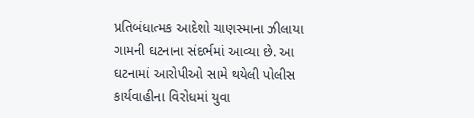પ્રતિબંધાત્મક આદેશો ચાણસ્માના ઝીલાયા ગામની ઘટનાના સંદર્ભમાં આવ્યા છે. આ ઘટનામાં આરોપીઓ સામે થયેલી પોલીસ કાર્યવાહીના વિરોધમાં યુવા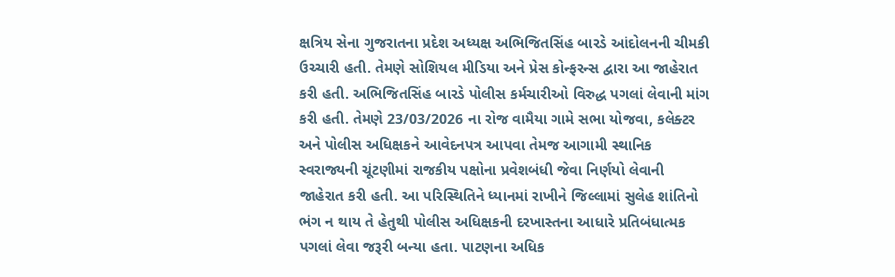ક્ષત્રિય સેના ગુજરાતના પ્રદેશ અધ્યક્ષ અભિજિતસિંહ બારડે આંદોલનની ચીમકી ઉચ્ચારી હતી. તેમણે સોશિયલ મીડિયા અને પ્રેસ કોન્ફરન્સ દ્વારા આ જાહેરાત કરી હતી. અભિજિતસિંહ બારડે પોલીસ કર્મચારીઓ વિરુદ્ધ પગલાં લેવાની માંગ કરી હતી. તેમણે 23/03/2026 ના રોજ વામૈયા ગામે સભા યોજવા, કલેક્ટર અને પોલીસ અધિક્ષકને આવેદનપત્ર આપવા તેમજ આગામી સ્થાનિક સ્વરાજ્યની ચૂંટણીમાં રાજકીય પક્ષોના પ્રવેશબંધી જેવા નિર્ણયો લેવાની જાહેરાત કરી હતી. આ પરિસ્થિતિને ધ્યાનમાં રાખીને જિલ્લામાં સુલેહ શાંતિનો ભંગ ન થાય તે હેતુથી પોલીસ અધિક્ષકની દરખાસ્તના આધારે પ્રતિબંધાત્મક પગલાં લેવા જરૂરી બન્યા હતા. પાટણના અધિક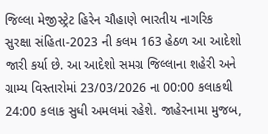જિલ્લા મેજીસ્ટ્રેટ હિરેન ચૌહાણે ભારતીય નાગરિક સુરક્ષા સંહિતા-2023 ની કલમ 163 હેઠળ આ આદેશો જારી કર્યા છે. આ આદેશો સમગ્ર જિલ્લાના શહેરી અને ગ્રામ્ય વિસ્તારોમાં 23/03/2026 ના 00:00 કલાકથી 24:00 કલાક સુધી અમલમાં રહેશે. જાહેરનામા મુજબ,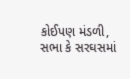કોઈપણ મંડળી, સભા કે સરઘસમાં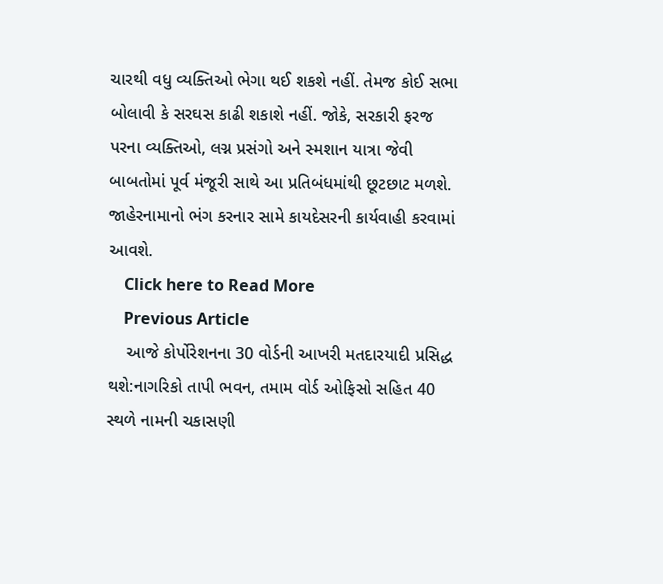ચારથી વધુ વ્યક્તિઓ ભેગા થઈ શકશે નહીં. તેમજ કોઈ સભા બોલાવી કે સરઘસ કાઢી શકાશે નહીં. જોકે, સરકારી ફરજ પરના વ્યક્તિઓ, લગ્ન પ્રસંગો અને સ્મશાન યાત્રા જેવી બાબતોમાં પૂર્વ મંજૂરી સાથે આ પ્રતિબંધમાંથી છૂટછાટ મળશે. જાહેરનામાનો ભંગ કરનાર સામે કાયદેસરની કાર્યવાહી કરવામાં આવશે.
    Click here to Read More
    Previous Article
    આજે કોર્પોરેશનના 30 વોર્ડની આખરી મતદારયાદી પ્રસિદ્ધ થશે:નાગરિકો તાપી ભવન, તમામ વોર્ડ ઓફિસો સહિત 40 સ્થળે નામની ચકાસણી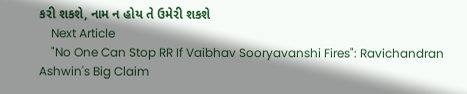કરી શકશે, નામ ન હોય તે ઉમેરી શકશે
    Next Article
    "No One Can Stop RR If Vaibhav Sooryavanshi Fires": Ravichandran Ashwin's Big Claim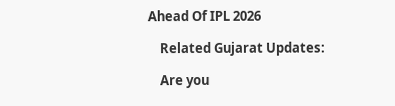Ahead Of IPL 2026

    Related Gujarat Updates:

    Are you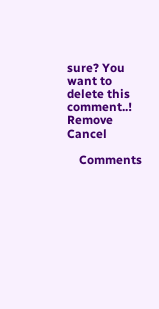sure? You want to delete this comment..! Remove Cancel

    Comments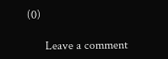(0)

      Leave a comment